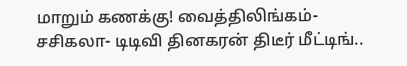மாறும் கணக்கு! வைத்திலிங்கம்- சசிகலா- டிடிவி தினகரன் திடீர் மீட்டிங்..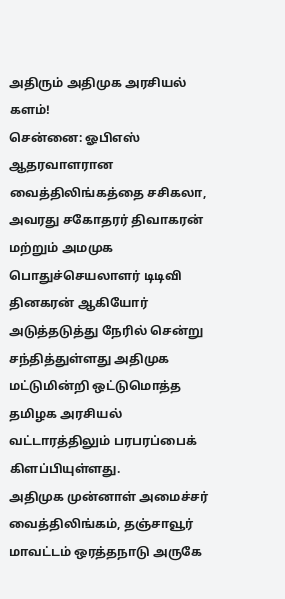அதிரும் அதிமுக அரசியல் களம்!
சென்னை: ஓபிஎஸ் ஆதரவாளரான வைத்திலிங்கத்தை சசிகலா, அவரது சகோதரர் திவாகரன் மற்றும் அமமுக பொதுச்செயலாளர் டிடிவி தினகரன் ஆகியோர் அடுத்தடுத்து நேரில் சென்று சந்தித்துள்ளது அதிமுக மட்டுமின்றி ஒட்டுமொத்த தமிழக அரசியல் வட்டாரத்திலும் பரபரப்பைக் கிளப்பியுள்ளது.
அதிமுக முன்னாள் அமைச்சர் வைத்திலிங்கம், தஞ்சாவூர் மாவட்டம் ஒரத்தநாடு அருகே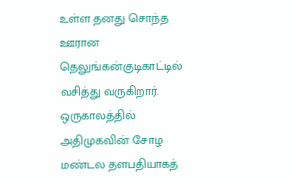உள்ள தனது சொந்த ஊரான தெலுங்கன்குடிகாட்டில் வசித்து வருகிறார். ஒருகாலத்தில் அதிமுகவின் சோழ மண்டல தளபதியாகத்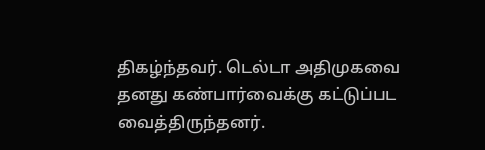திகழ்ந்தவர். டெல்டா அதிமுகவை தனது கண்பார்வைக்கு கட்டுப்பட வைத்திருந்தனர்.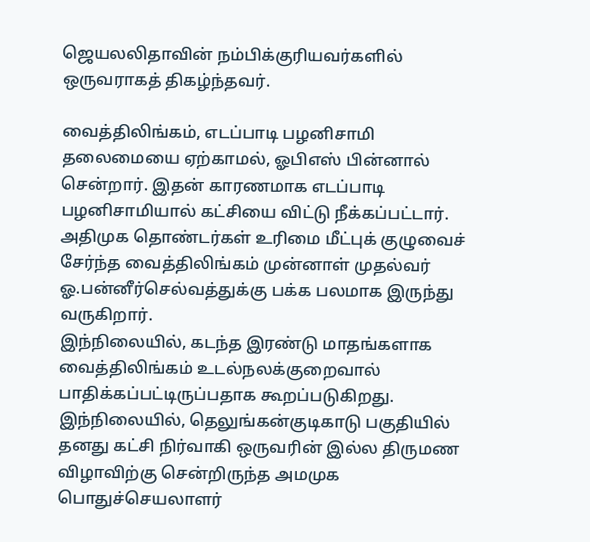ஜெயலலிதாவின் நம்பிக்குரியவர்களில் ஒருவராகத் திகழ்ந்தவர்.

வைத்திலிங்கம், எடப்பாடி பழனிசாமி தலைமையை ஏற்காமல், ஓபிஎஸ் பின்னால் சென்றார். இதன் காரணமாக எடப்பாடி பழனிசாமியால் கட்சியை விட்டு நீக்கப்பட்டார். அதிமுக தொண்டர்கள் உரிமை மீட்புக் குழுவைச் சேர்ந்த வைத்திலிங்கம் முன்னாள் முதல்வர் ஓ.பன்னீர்செல்வத்துக்கு பக்க பலமாக இருந்து வருகிறார்.
இந்நிலையில், கடந்த இரண்டு மாதங்களாக வைத்திலிங்கம் உடல்நலக்குறைவால் பாதிக்கப்பட்டிருப்பதாக கூறப்படுகிறது. இந்நிலையில், தெலுங்கன்குடிகாடு பகுதியில் தனது கட்சி நிர்வாகி ஒருவரின் இல்ல திருமண விழாவிற்கு சென்றிருந்த அமமுக பொதுச்செயலாளர்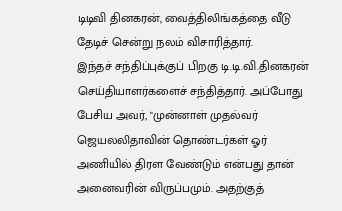டிடிவி தினகரன், வைத்திலிங்கத்தை வீடு தேடிச் சென்று நலம் விசாரித்தார்.
இந்தச் சந்திப்புக்குப் பிறகு டி.டி.வி.தினகரன் செய்தியாளர்களைச் சந்தித்தார். அப்போது பேசிய அவர், "முன்னாள் முதல்வர் ஜெயலலிதாவின் தொண்டர்கள் ஓர் அணியில் திரள வேண்டும் என்பது தான் அனைவரின் விருப்பமும். அதற்குத்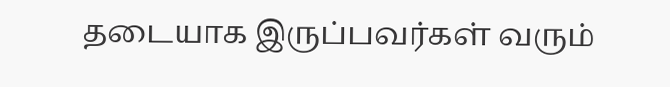தடையாக இருப்பவர்கள் வரும்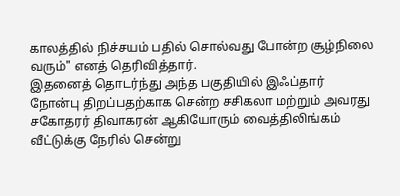காலத்தில் நிச்சயம் பதில் சொல்வது போன்ற சூழ்நிலை வரும்" எனத் தெரிவித்தார்.
இதனைத் தொடர்ந்து அந்த பகுதியில் இஃப்தார் நோன்பு திறப்பதற்காக சென்ற சசிகலா மற்றும் அவரது சகோதரர் திவாகரன் ஆகியோரும் வைத்திலிங்கம் வீட்டுக்கு நேரில் சென்று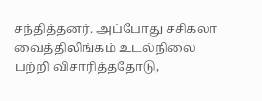சந்தித்தனர். அப்போது சசிகலா வைத்திலிங்கம் உடல்நிலை பற்றி விசாரித்ததோடு,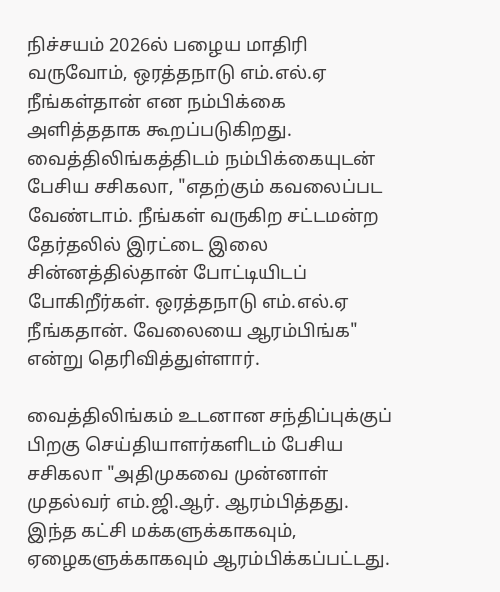நிச்சயம் 2026ல் பழைய மாதிரி வருவோம், ஒரத்தநாடு எம்.எல்.ஏ நீங்கள்தான் என நம்பிக்கை அளித்ததாக கூறப்படுகிறது.
வைத்திலிங்கத்திடம் நம்பிக்கையுடன் பேசிய சசிகலா, "எதற்கும் கவலைப்பட வேண்டாம். நீங்கள் வருகிற சட்டமன்ற தேர்தலில் இரட்டை இலை சின்னத்தில்தான் போட்டியிடப் போகிறீர்கள். ஒரத்தநாடு எம்.எல்.ஏ நீங்கதான். வேலையை ஆரம்பிங்க" என்று தெரிவித்துள்ளார்.

வைத்திலிங்கம் உடனான சந்திப்புக்குப் பிறகு செய்தியாளர்களிடம் பேசிய சசிகலா "அதிமுகவை முன்னாள் முதல்வர் எம்.ஜி.ஆர். ஆரம்பித்தது. இந்த கட்சி மக்களுக்காகவும், ஏழைகளுக்காகவும் ஆரம்பிக்கப்பட்டது.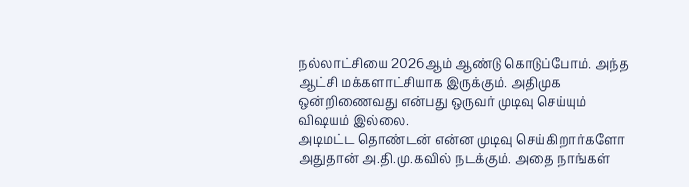நல்லாட்சியை 2026ஆம் ஆண்டு கொடுப்போம். அந்த ஆட்சி மக்களாட்சியாக இருக்கும். அதிமுக ஒன்றிணைவது என்பது ஒருவர் முடிவு செய்யும் விஷயம் இல்லை.
அடிமட்ட தொண்டன் என்ன முடிவு செய்கிறார்களோ அதுதான் அ.தி.மு.கவில் நடக்கும். அதை நாங்கள்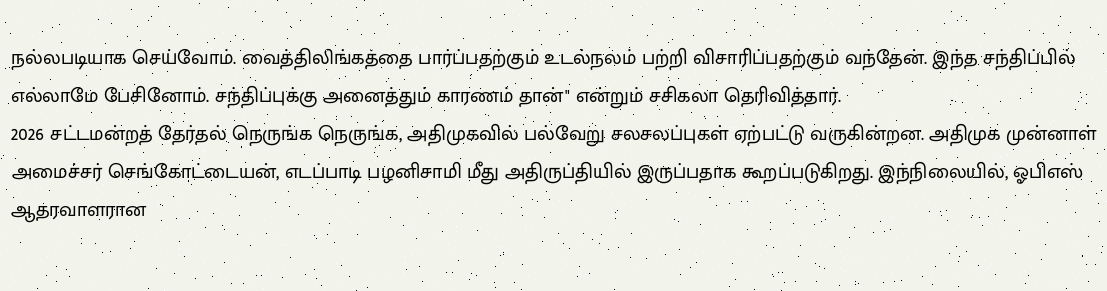நல்லபடியாக செய்வோம். வைத்திலிங்கத்தை பார்ப்பதற்கும் உடல்நலம் பற்றி விசாரிப்பதற்கும் வந்தேன். இந்த சந்திப்பில் எல்லாமே பேசினோம். சந்திப்புக்கு அனைத்தும் காரணம் தான்" என்றும் சசிகலா தெரிவித்தார்.
2026 சட்டமன்றத் தேர்தல் நெருங்க நெருங்க, அதிமுகவில் பல்வேறு சலசலப்புகள் ஏற்பட்டு வருகின்றன. அதிமுக முன்னாள் அமைச்சர் செங்கோட்டையன், எடப்பாடி பழனிசாமி மீது அதிருப்தியில் இருப்பதாக கூறப்படுகிறது. இந்நிலையில், ஓபிஎஸ் ஆதரவாளரான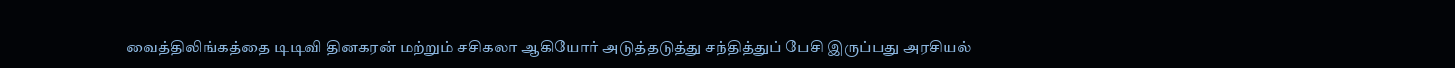வைத்திலிங்கத்தை டிடிவி தினகரன் மற்றும் சசிகலா ஆகியோர் அடுத்தடுத்து சந்தித்துப் பேசி இருப்பது அரசியல்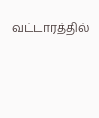வட்டாரத்தில்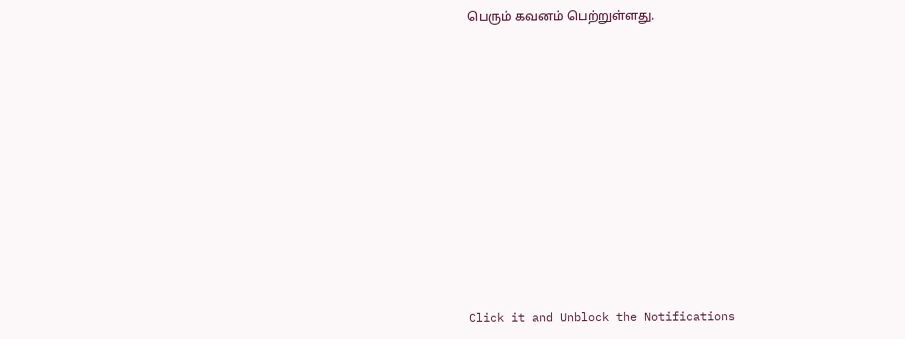பெரும் கவனம் பெற்றுள்ளது.












Click it and Unblock the Notifications